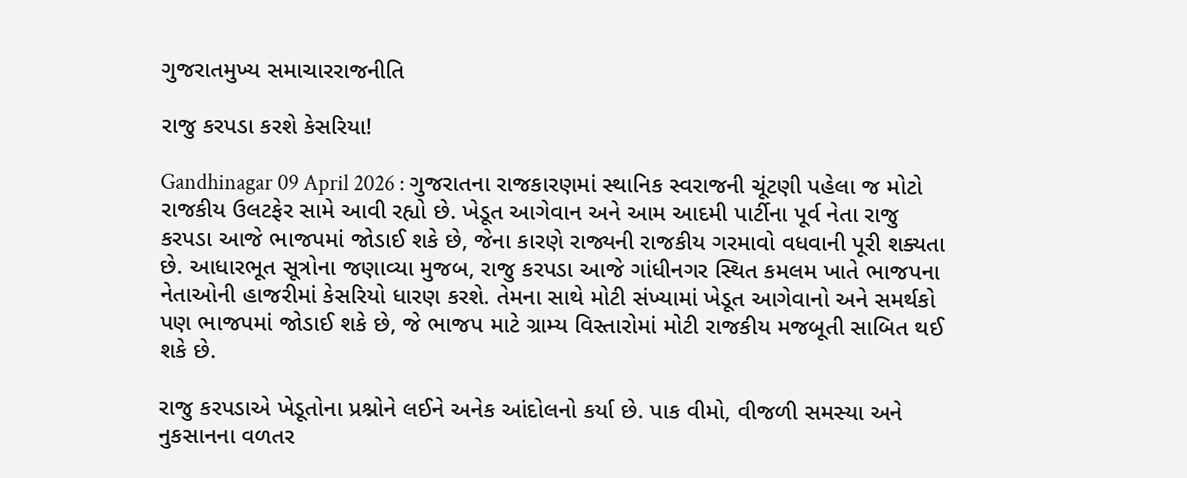ગુજરાતમુખ્ય સમાચારરાજનીતિ

રાજુ કરપડા કરશે કેસરિયા!

Gandhinagar 09 April 2026 : ગુજરાતના રાજકારણમાં સ્થાનિક સ્વરાજની ચૂંટણી પહેલા જ મોટો રાજકીય ઉલટફેર સામે આવી રહ્યો છે. ખેડૂત આગેવાન અને આમ આદમી પાર્ટીના પૂર્વ નેતા રાજુ કરપડા આજે ભાજપમાં જોડાઈ શકે છે, જેના કારણે રાજ્યની રાજકીય ગરમાવો વધવાની પૂરી શક્યતા છે. આધારભૂત સૂત્રોના જણાવ્યા મુજબ, રાજુ કરપડા આજે ગાંધીનગર સ્થિત કમલમ ખાતે ભાજપના નેતાઓની હાજરીમાં કેસરિયો ધારણ કરશે. તેમના સાથે મોટી સંખ્યામાં ખેડૂત આગેવાનો અને સમર્થકો પણ ભાજપમાં જોડાઈ શકે છે, જે ભાજપ માટે ગ્રામ્ય વિસ્તારોમાં મોટી રાજકીય મજબૂતી સાબિત થઈ શકે છે.

રાજુ કરપડાએ ખેડૂતોના પ્રશ્નોને લઈને અનેક આંદોલનો કર્યા છે. પાક વીમો, વીજળી સમસ્યા અને નુકસાનના વળતર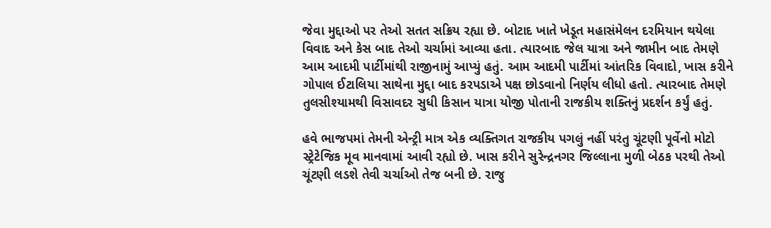જેવા મુદ્દાઓ પર તેઓ સતત સક્રિય રહ્યા છે. બોટાદ ખાતે ખેડૂત મહાસંમેલન દરમિયાન થયેલા વિવાદ અને કેસ બાદ તેઓ ચર્ચામાં આવ્યા હતા. ત્યારબાદ જેલ યાત્રા અને જામીન બાદ તેમણે આમ આદમી પાર્ટીમાંથી રાજીનામું આપ્યું હતું. આમ આદમી પાર્ટીમાં આંતરિક વિવાદો, ખાસ કરીને ગોપાલ ઈટાલિયા સાથેના મુદ્દા બાદ કરપડાએ પક્ષ છોડવાનો નિર્ણય લીધો હતો. ત્યારબાદ તેમણે તુલસીશ્યામથી વિસાવદર સુધી કિસાન યાત્રા યોજી પોતાની રાજકીય શક્તિનું પ્રદર્શન કર્યું હતું.

હવે ભાજપમાં તેમની એન્ટ્રી માત્ર એક વ્યક્તિગત રાજકીય પગલું નહીં પરંતુ ચૂંટણી પૂર્વેનો મોટો સ્ટ્રેટેજિક મૂવ માનવામાં આવી રહ્યો છે. ખાસ કરીને સુરેન્દ્રનગર જિલ્લાના મુળી બેઠક પરથી તેઓ ચૂંટણી લડશે તેવી ચર્ચાઓ તેજ બની છે. રાજુ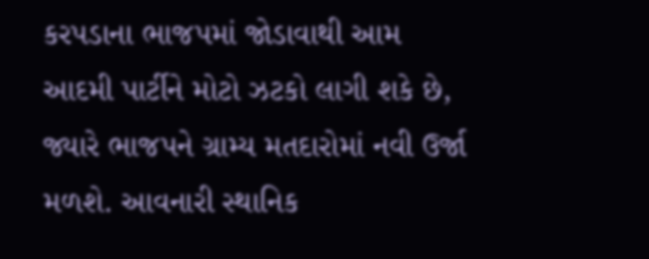કરપડાના ભાજપમાં જોડાવાથી આમ આદમી પાર્ટીને મોટો ઝટકો લાગી શકે છે, જ્યારે ભાજપને ગ્રામ્ય મતદારોમાં નવી ઉર્જા મળશે. આવનારી સ્થાનિક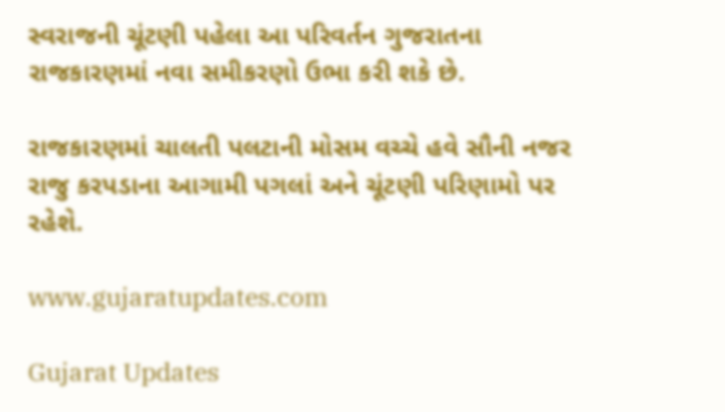સ્વરાજની ચૂંટણી પહેલા આ પરિવર્તન ગુજરાતના રાજકારણમાં નવા સમીકરણો ઉભા કરી શકે છે.

રાજકારણમાં ચાલતી પલટાની મોસમ વચ્ચે હવે સૌની નજર રાજુ કરપડાના આગામી પગલાં અને ચૂંટણી પરિણામો પર રહેશે.

www.gujaratupdates.com

Gujarat Updates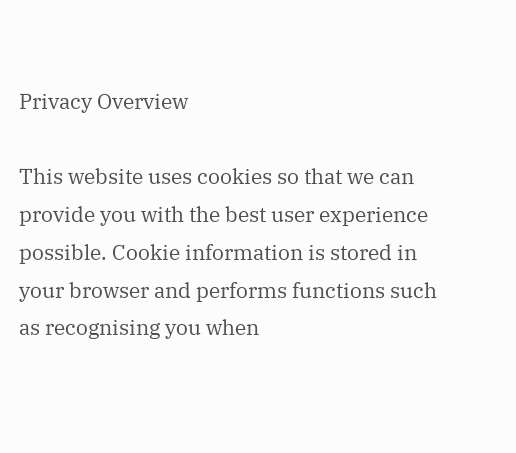Privacy Overview

This website uses cookies so that we can provide you with the best user experience possible. Cookie information is stored in your browser and performs functions such as recognising you when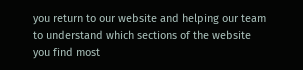you return to our website and helping our team to understand which sections of the website you find most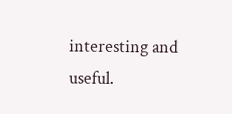interesting and useful.